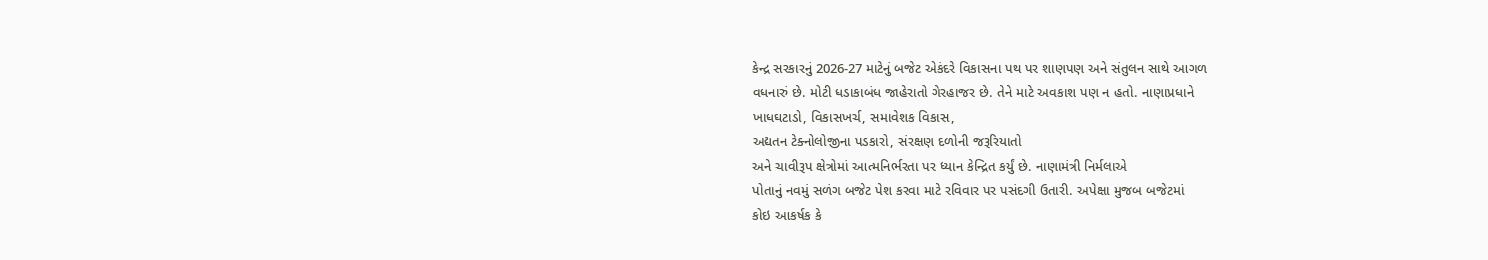કેન્દ્ર સરકારનું 2026-27 માટેનું બજેટ એકંદરે વિકાસના પથ પર શાણપણ અને સંતુલન સાથે આગળ
વધનારું છે. મોટી ધડાકાબંધ જાહેરાતો ગેરહાજર છે. તેને માટે અવકાશ પણ ન હતો. નાણાપ્રધાને
ખાધઘટાડો, વિકાસખર્ચ, સમાવેશક વિકાસ,
અદ્યતન ટેક્નોલોજીના પડકારો, સંરક્ષણ દળોની જરૂરિયાતો
અને ચાવીરૂપ ક્ષેત્રોમાં આત્મનિર્ભરતા પર ધ્યાન કેન્દ્રિત કર્યું છે. નાણામંત્રી નિર્મલાએ
પોતાનું નવમું સળંગ બજેટ પેશ કરવા માટે રવિવાર પર પસંદગી ઉતારી. અપેક્ષા મુજબ બજેટમાં
કોઇ આકર્ષક કે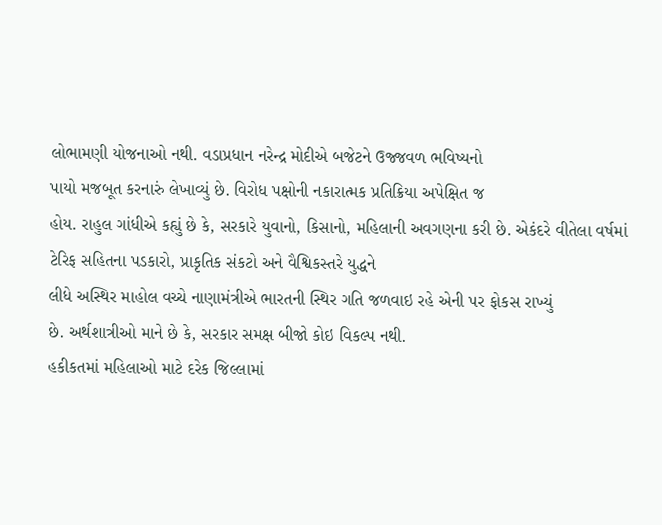લોભામણી યોજનાઓ નથી. વડાપ્રધાન નરેન્દ્ર મોદીએ બજેટને ઉજ્જવળ ભવિષ્યનો
પાયો મજબૂત કરનારું લેખાવ્યું છે. વિરોધ પક્ષોની નકારાત્મક પ્રતિક્રિયા અપેક્ષિત જ
હોય. રાહુલ ગાંધીએ કહ્યું છે કે, સરકારે યુવાનો, કિસાનો, મહિલાની અવગણના કરી છે. એકંદરે વીતેલા વર્ષમાં
ટેરિફ સહિતના પડકારો, પ્રાકૃતિક સંકટો અને વૈશ્વિકસ્તરે યુદ્ધને
લીધે અસ્થિર માહોલ વચ્ચે નાણામંત્રીએ ભારતની સ્થિર ગતિ જળવાઇ રહે એની પર ફોકસ રાખ્યું
છે. અર્થશાત્રીઓ માને છે કે, સરકાર સમક્ષ બીજો કોઇ વિકલ્પ નથી.
હકીકતમાં મહિલાઓ માટે દરેક જિલ્લામાં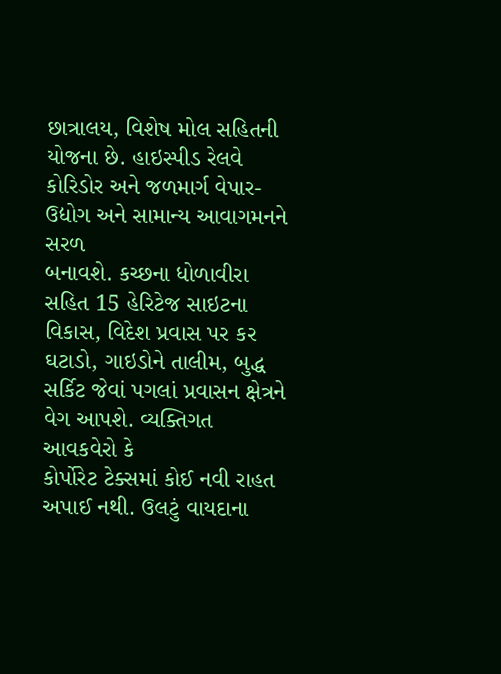છાત્રાલય, વિશેષ મોલ સહિતની
યોજના છે. હાઇસ્પીડ રેલવે કોરિડોર અને જળમાર્ગ વેપાર-ઉદ્યોગ અને સામાન્ય આવાગમનને સરળ
બનાવશે. કચ્છના ધોળાવીરા સહિત 15 હેરિટેજ સાઇટના વિકાસ, વિદેશ પ્રવાસ પર કર ઘટાડો, ગાઇડોને તાલીમ, બુદ્ધ સર્કિટ જેવાં પગલાં પ્રવાસન ક્ષેત્રને વેગ આપશે. વ્યક્તિગત આવકવેરો કે
કોર્પોરેટ ટેક્સમાં કોઈ નવી રાહત અપાઈ નથી. ઉલટું વાયદાના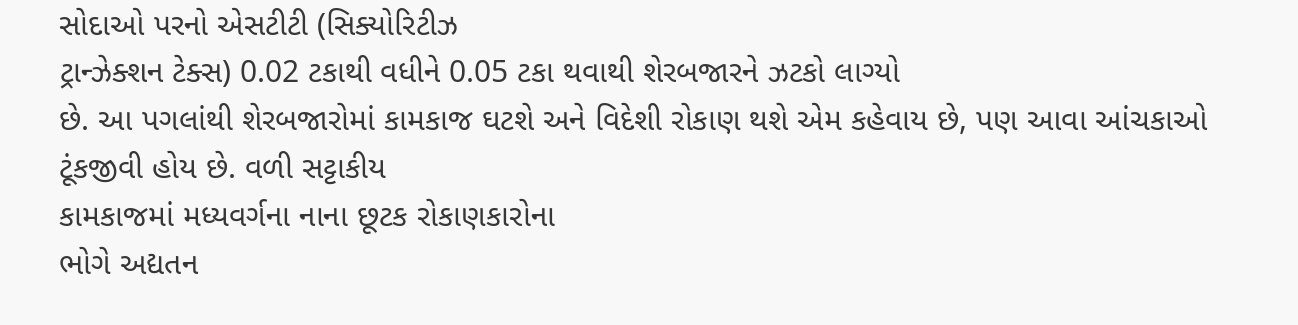સોદાઓ પરનો એસટીટી (સિક્યોરિટીઝ
ટ્રાન્ઝેક્શન ટેક્સ) 0.02 ટકાથી વધીને 0.05 ટકા થવાથી શેરબજારને ઝટકો લાગ્યો
છે. આ પગલાંથી શેરબજારોમાં કામકાજ ઘટશે અને વિદેશી રોકાણ થશે એમ કહેવાય છે, પણ આવા આંચકાઓ ટૂંકજીવી હોય છે. વળી સટ્ટાકીય
કામકાજમાં મધ્યવર્ગના નાના છૂટક રોકાણકારોના
ભોગે અદ્યતન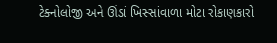ટેક્નોલોજી અને ઊંડાં ખિસ્સાંવાળા મોટા રોકાણકારો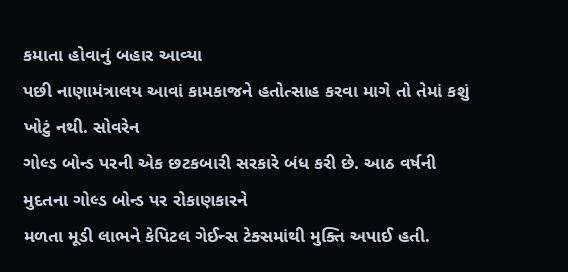કમાતા હોવાનું બહાર આવ્યા
પછી નાણામંત્રાલય આવાં કામકાજને હતોત્સાહ કરવા માગે તો તેમાં કશું ખોટું નથી. સોવરેન
ગોલ્ડ બોન્ડ પરની એક છટકબારી સરકારે બંધ કરી છે. આઠ વર્ષની મુદતના ગોલ્ડ બોન્ડ પર રોકાણકારને
મળતા મૂડી લાભને કેપિટલ ગેઈન્સ ટેક્સમાંથી મુક્તિ અપાઈ હતી.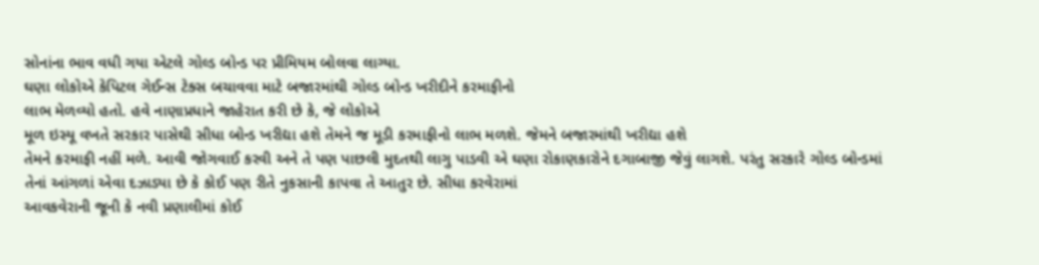સોનાંના ભાવ વધી ગયા એટલે ગોલ્ડ બોન્ડ પર પ્રીમિયમ બોલવા લાગ્યા.
ઘણા લોકોએ કેપિટલ ગેઈન્સ ટેક્સ બચાવવા માટે બજારમાંથી ગોલ્ડ બોન્ડ ખરીદીને કરમાફીનો
લાભ મેળવ્યો હતો. હવે નાણાપ્રધાને જાહેરાત કરી છે કે, જે લોકોએ
મૂળ ઇસ્યૂ વખતે સરકાર પાસેથી સીધા બોન્ડ ખરીદ્યા હશે તેમને જ મૂડી કરમાફીનો લાભ મળશે. જેમને બજારમાંથી ખરીદ્યા હશે
તેમને કરમાફી નહીં મળે. આવી જોગવાઈ કરવી અને તે પણ પાછલી મુદતથી લાગુ પાડવી એ ઘણા રોકાણકારોને દગાબાજી જેવું લાગશે. પરંતુ સરકારે ગોલ્ડ બોન્ડમાં
તેનાં આંગળાં એવા દઝાડ્યા છે કે કોઈ પણ રીતે નુકસાની કાપવા તે આતુર છે. સીધા કરવેરામાં
આવકવેરાની જૂની કે નવી પ્રણાલીમાં કોઈ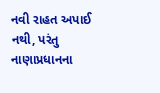નવી રાહત અપાઈ નથી, પરંતુ
નાણાપ્રધાનના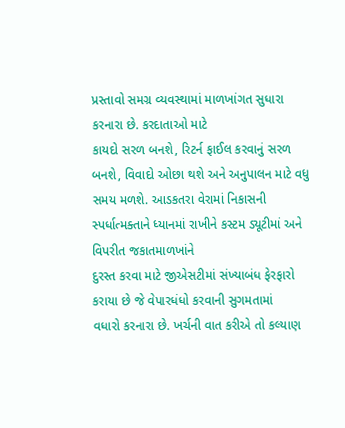પ્રસ્તાવો સમગ્ર વ્યવસ્થામાં માળખાંગત સુધારા કરનારા છે. કરદાતાઓ માટે
કાયદો સરળ બનશે, રિટર્ન ફાઈલ કરવાનું સરળ બનશે, વિવાદો ઓછા થશે અને અનુપાલન માટે વધુ સમય મળશે. આડકતરા વેરામાં નિકાસની સ્પર્ધાત્મક્તાને ધ્યાનમાં રાખીને કસ્ટમ ડ્યૂટીમાં અને વિપરીત જકાતમાળખાંને
દુરસ્ત કરવા માટે જીએસટીમાં સંખ્યાબંધ ફેરફારો કરાયા છે જે વેપારધંધો કરવાની સુગમતામાં
વધારો કરનારા છે. ખર્ચની વાત કરીએ તો કલ્યાણ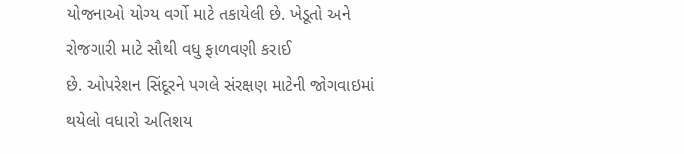યોજનાઓ યોગ્ય વર્ગો માટે તકાયેલી છે. ખેડૂતો અને રોજગારી માટે સૌથી વધુ ફાળવણી કરાઈ
છે. ઓપરેશન સિંદૂરને પગલે સંરક્ષણ માટેની જોગવાઇમાં થયેલો વધારો અતિશય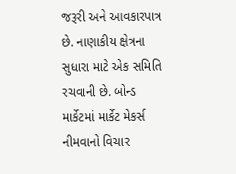જરૂરી અને આવકારપાત્ર
છે. નાણાકીય ક્ષેત્રના સુધારા માટે એક સમિતિ રચવાની છે. બોન્ડ માર્કેટમાં માર્કેટ મેકર્સ
નીમવાનો વિચાર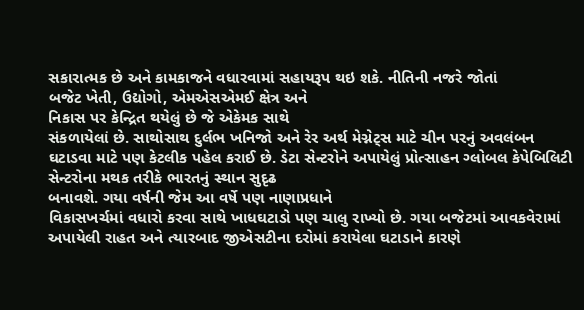સકારાત્મક છે અને કામકાજને વધારવામાં સહાયરૂપ થઇ શકે. નીતિની નજરે જોતાં
બજેટ ખેતી, ઉદ્યોગો, એમએસએમઈ ક્ષેત્ર અને
નિકાસ પર કેન્દ્રિત થયેલું છે જે એકેમક સાથે
સંકળાયેલાં છે. સાથોસાથ દુર્લભ ખનિજો અને રેર અર્થ મેગ્નેટ્સ માટે ચીન પરનું અવલંબન
ઘટાડવા માટે પણ કેટલીક પહેલ કરાઈ છે. ડેટા સેન્ટરોને અપાયેલું પ્રોત્સાહન ગ્લોબલ કેપેબિલિટી સેન્ટરોના મથક તરીકે ભારતનું સ્થાન સુદૃઢ
બનાવશે. ગયા વર્ષની જેમ આ વર્ષે પણ નાણાપ્રધાને
વિકાસખર્ચમાં વધારો કરવા સાથે ખાધઘટાડો પણ ચાલુ રાખ્યો છે. ગયા બજેટમાં આવકવેરામાં
અપાયેલી રાહત અને ત્યારબાદ જીએસટીના દરોમાં કરાયેલા ઘટાડાને કારણે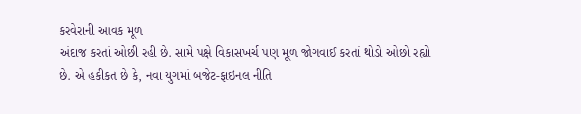કરવેરાની આવક મૂળ
અંદાજ કરતાં ઓછી રહી છે. સામે પક્ષે વિકાસખર્ચ પણ મૂળ જોગવાઈ કરતાં થોડો ઓછો રહ્યો
છે. એ હકીકત છે કે, નવા યુગમાં બજેટ-ફાઇનલ નીતિ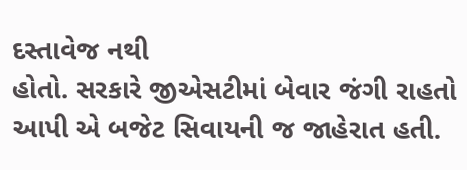દસ્તાવેજ નથી
હોતો. સરકારે જીએસટીમાં બેવાર જંગી રાહતો આપી એ બજેટ સિવાયની જ જાહેરાત હતી.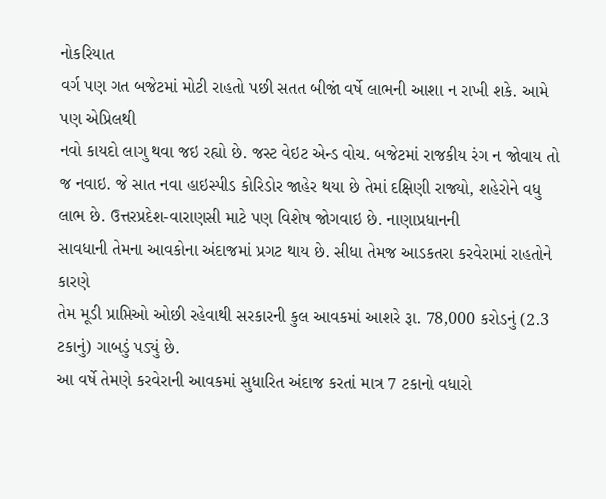નોકરિયાત
વર્ગ પણ ગત બજેટમાં મોટી રાહતો પછી સતત બીજાં વર્ષે લાભની આશા ન રાખી શકે. આમે પણ એપ્રિલથી
નવો કાયદો લાગુ થવા જઇ રહ્યો છે. જસ્ટ વેઇટ એન્ડ વોચ. બજેટમાં રાજકીય રંગ ન જોવાય તો
જ નવાઇ. જે સાત નવા હાઇસ્પીડ કોરિડોર જાહેર થયા છે તેમાં દક્ષિણી રાજ્યો, શહેરોને વધુ લાભ છે. ઉત્તરપ્રદેશ-વારાણસી માટે પણ વિશેષ જોગવાઇ છે. નાણાપ્રધાનની
સાવધાની તેમના આવકોના અંદાજમાં પ્રગટ થાય છે. સીધા તેમજ આડકતરા કરવેરામાં રાહતોને કારણે
તેમ મૂડી પ્રાપ્તિઓ ઓછી રહેવાથી સરકારની કુલ આવકમાં આશરે રૂા. 78,000 કરોડનું (2.3 ટકાનું) ગાબડું પડ્યું છે.
આ વર્ષે તેમણે કરવેરાની આવકમાં સુધારિત અંદાજ કરતાં માત્ર 7 ટકાનો વધારો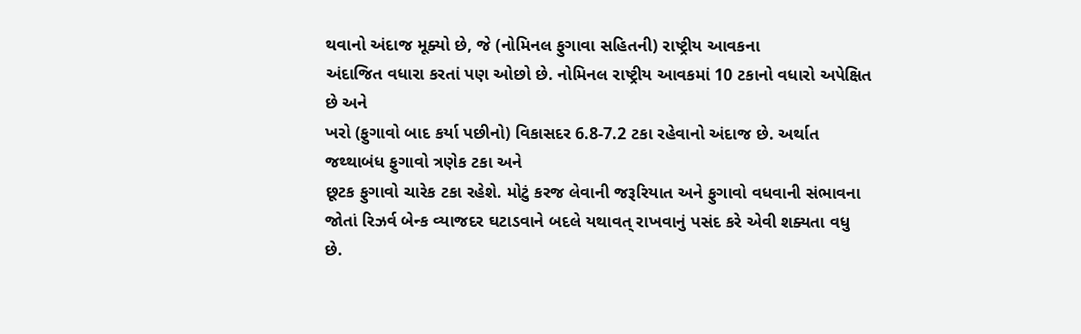થવાનો અંદાજ મૂક્યો છે, જે (નોમિનલ ફુગાવા સહિતની) રાષ્ટ્રીય આવકના
અંદાજિત વધારા કરતાં પણ ઓછો છે. નોમિનલ રાષ્ટ્રીય આવકમાં 10 ટકાનો વધારો અપેક્ષિત છે અને
ખરો (ફુગાવો બાદ કર્યા પછીનો) વિકાસદર 6.8-7.2 ટકા રહેવાનો અંદાજ છે. અર્થાત જથ્થાબંધ ફુગાવો ત્રણેક ટકા અને
છૂટક ફુગાવો ચારેક ટકા રહેશે. મોટું કરજ લેવાની જરૂરિયાત અને ફુગાવો વધવાની સંભાવના
જોતાં રિઝર્વ બેન્ક વ્યાજદર ઘટાડવાને બદલે યથાવત્ રાખવાનું પસંદ કરે એવી શક્યતા વધુ
છે.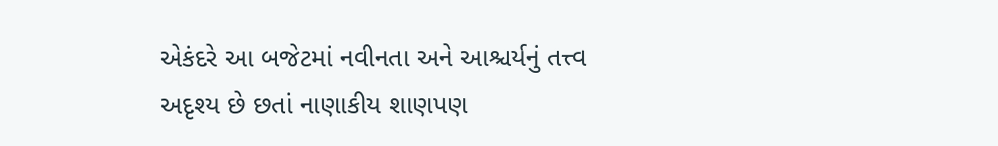એકંદરે આ બજેટમાં નવીનતા અને આશ્ચર્યનું તત્ત્વ અદૃશ્ય છે છતાં નાણાકીય શાણપણ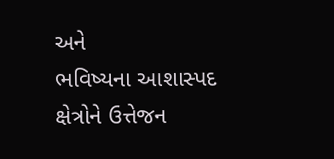અને
ભવિષ્યના આશાસ્પદ ક્ષેત્રોને ઉત્તેજન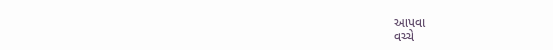આપવા
વચ્ચે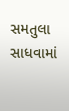સમતુલા સાધવામાં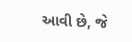આવી છે, જે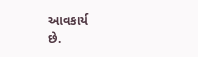આવકાર્ય
છે.